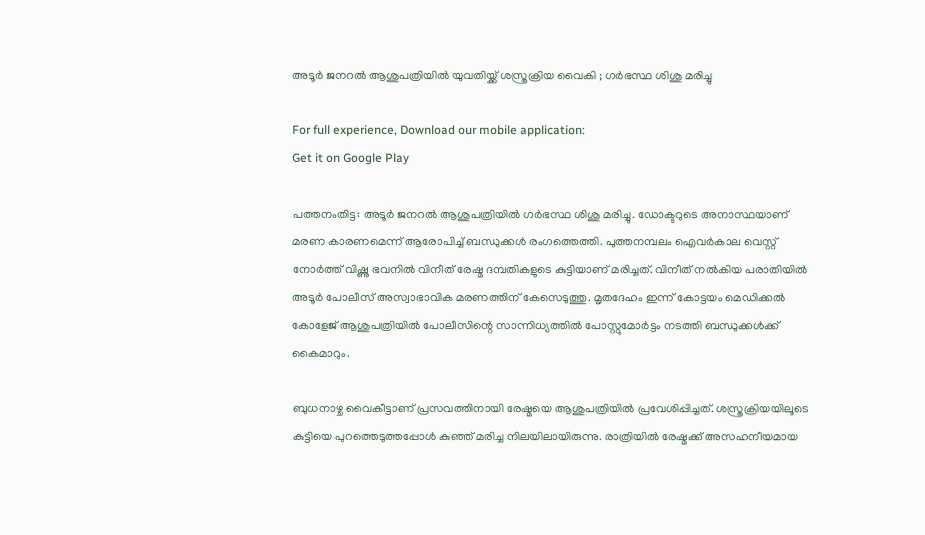അടൂർ ജനറൽ ആശുപത്രിയിൽ യുവതിയ്ക്ക് ശസ്ത്രക്രിയ വൈകി ; ഗർഭസ്ഥ ശിശു മരിച്ചു

For full experience, Download our mobile application:
Get it on Google Play

പത്തനംതിട്ട: അടൂർ ജനറൽ ആശുപത്രിയിൽ ഗർഭസ്ഥ ശിശു മരിച്ചു. ഡോക്ടറുടെ അനാസ്ഥയാണ് മരണ കാരണമെന്ന് ആരോപിച്ച് ബന്ധുക്കൾ രംഗത്തെത്തി. പുത്തനമ്പലം ഐവർകാല വെസ്റ്റ് നോർത്ത് വിഷ്ണു ഭവനിൽ വിനീത് രേഷ്മ ദമ്പതികളുടെ കുട്ടിയാണ് മരിച്ചത്. വിനീത് നൽകിയ പരാതിയിൽ അടൂർ പോലീസ് അസ്വാഭാവിക മരണത്തിന് കേസെടുത്തു. മൃതദേഹം ഇന്ന് കോട്ടയം മെഡിക്കൽ കോളേജ് ആശുപത്രിയിൽ പോലീസിന്റെ സാന്നിധ്യത്തിൽ പോസ്റ്റുമോർട്ടം നടത്തി ബന്ധുക്കൾക്ക് കൈമാറും.

ബുധനാഴ്ച വൈകീട്ടാണ് പ്രസവത്തിനായി രേഷ്മയെ ആശുപത്രിയിൽ പ്രവേശിപ്പിച്ചത്. ശസ്ത്രക്രിയയിലൂടെ കുട്ടിയെ പുറത്തെടുത്തപ്പോൾ കുഞ്ഞ് മരിച്ച നിലയിലായിരുന്നു. രാത്രിയിൽ രേഷ്മക്ക് അസഹനീയമായ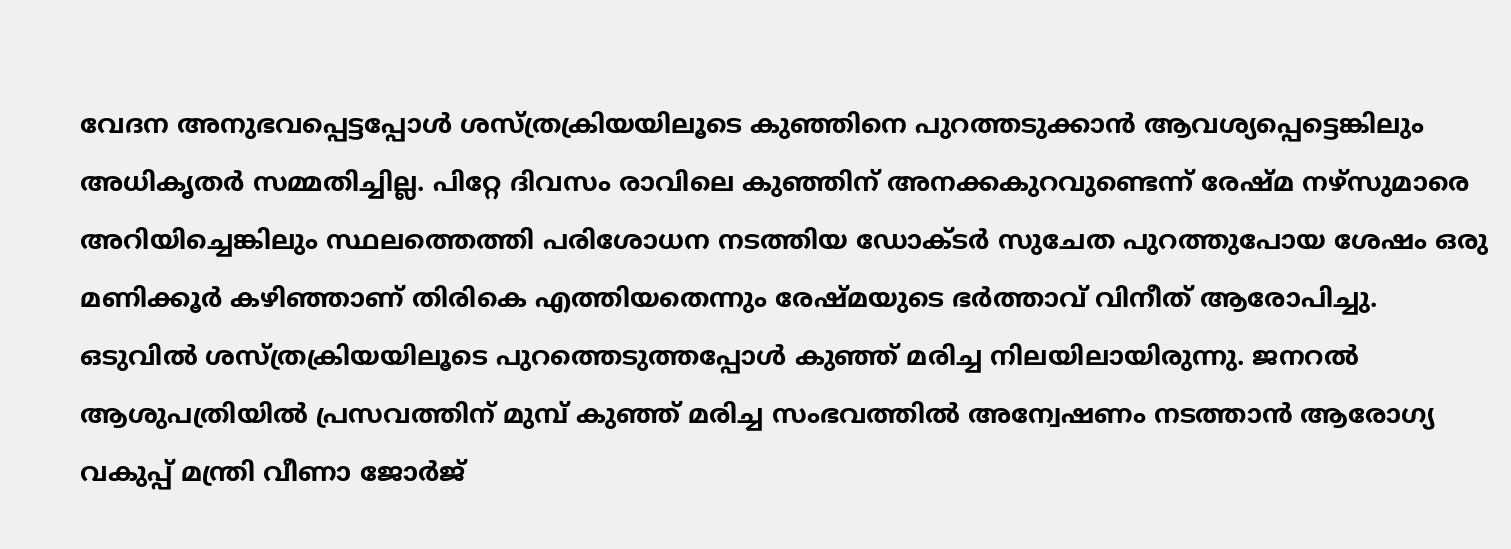വേദന അനുഭവപ്പെട്ടപ്പോൾ ശസ്ത്രക്രിയയിലൂടെ കുഞ്ഞിനെ പുറത്തടുക്കാൻ ആവശ്യപ്പെട്ടെങ്കിലും അധികൃതർ സമ്മതിച്ചില്ല. പിറ്റേ ദിവസം രാവിലെ കുഞ്ഞിന് അനക്കകുറവുണ്ടെന്ന് രേഷ്മ നഴ്‌സുമാരെ അറിയിച്ചെങ്കിലും സ്ഥലത്തെത്തി പരിശോധന നടത്തിയ ഡോക്ടർ സുചേത പുറത്തുപോയ ശേഷം ഒരു മണിക്കൂർ കഴിഞ്ഞാണ് തിരികെ എത്തിയതെന്നും രേഷ്മയുടെ ഭർത്താവ് വിനീത് ആരോപിച്ചു. ഒടുവിൽ ശസ്ത്രക്രിയയിലൂടെ പുറത്തെടുത്തപ്പോൾ കുഞ്ഞ് മരിച്ച നിലയിലായിരുന്നു. ജനറൽ ആശുപത്രിയിൽ പ്രസവത്തിന് മുമ്പ് കുഞ്ഞ് മരിച്ച സംഭവത്തിൽ അന്വേഷണം നടത്താൻ ആരോഗ്യ വകുപ്പ് മന്ത്രി വീണാ ജോർജ്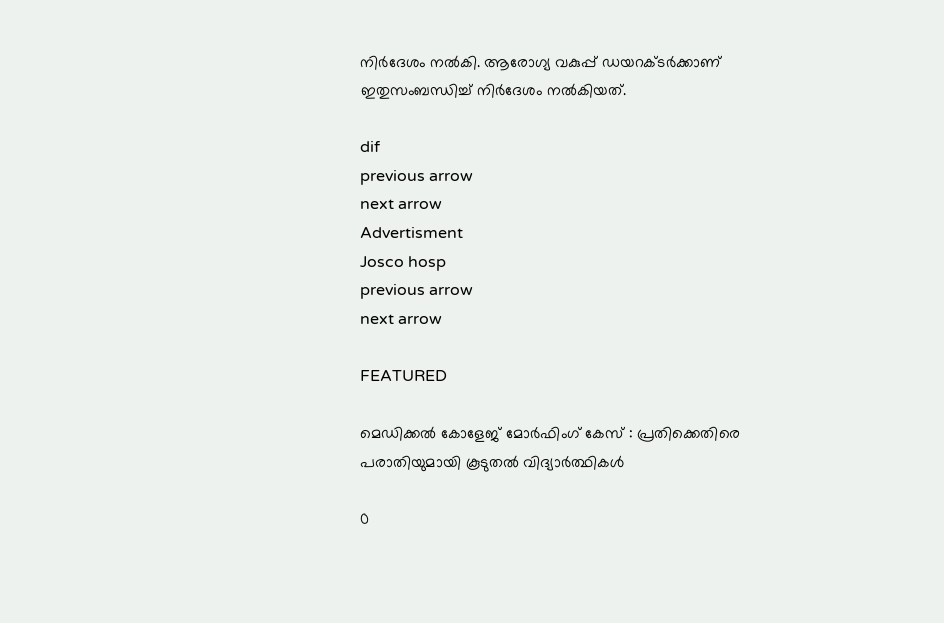നിർദേശം നൽകി. ആരോഗ്യ വകുപ്പ് ഡയറക്ടർക്കാണ് ഇതുസംബന്ധിച്ച് നിർദേശം നൽകിയത്.

dif
previous arrow
next arrow
Advertisment
Josco hosp
previous arrow
next arrow

FEATURED

മെഡിക്കൽ കോളേജ് മോർഫിംഗ് കേസ് : പ്രതിക്കെതിരെ പരാതിയുമായി കൂടുതൽ വിദ്യാർത്ഥികൾ

0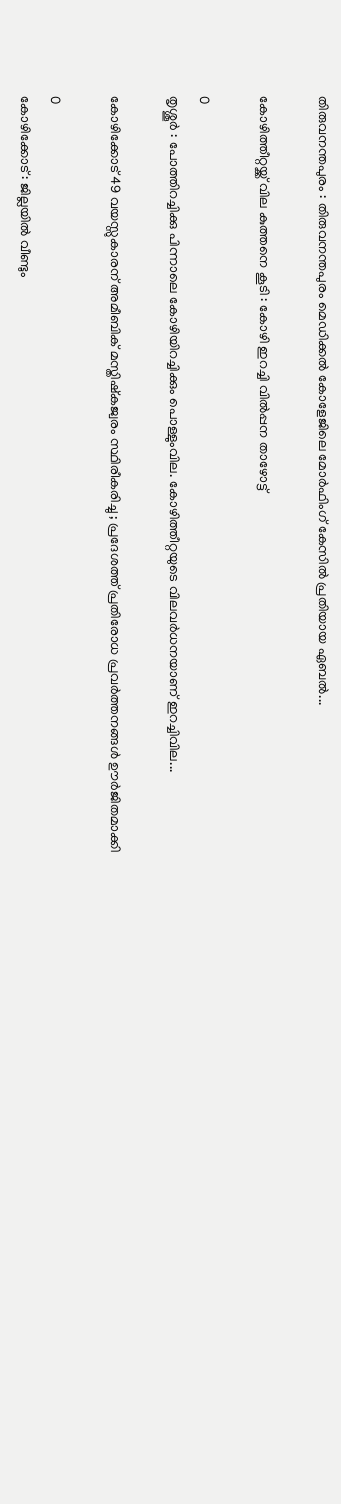തിരുവനന്തപുരം : തിരുവനന്തപുരം മെഡിക്കൽ കോളേജിലെ മോർഫിംഗ് കേസിൽ പ്രതിയായ ഏബൽ...

കോഴിത്തീറ്റയ്ക്ക് വില കുത്തനെ കൂടി : കോഴി ഇറച്ചി വിൽപ്പന താഴോട്ട്

0
തൃശ്ശൂർ : പോത്തിറച്ചിക്കു പിന്നാലെ കോഴിയിറച്ചിക്കും പൊള്ളുംവില. കോഴിത്തീറ്റയുടെ വിലവർധനയാണ് ഇറച്ചിവില...

കോഴിക്കോട് 49 വയസ്സുകാരന് അമീബിക് മസ്തിഷ്കജ്വരം സ്ഥിരീകരിച്ചു ; പ്രദേശത്ത് പ്രതിരോധ പ്രവർത്തനങ്ങൾ ഊർജിതമാക്കി

0
കോഴിക്കോട് : ജില്ലയിൽ വീണ്ടും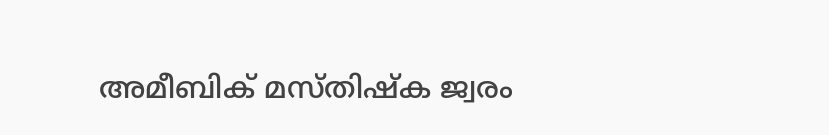അമീബിക് മസ്തിഷ്ക ജ്വരം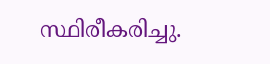സ്ഥിരീകരിച്ചു.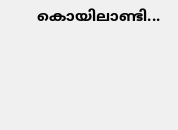കൊയിലാണ്ടി...